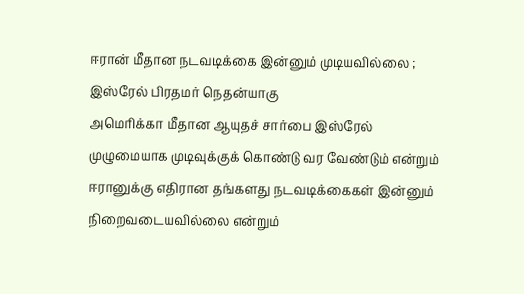ஈரான் மீதான நடவடிக்கை இன்னும் முடியவில்லை ; இஸ்ரேல் பிரதமர் நெதன்யாகு
அமெரிக்கா மீதான ஆயுதச் சார்பை இஸ்ரேல் முழுமையாக முடிவுக்குக் கொண்டு வர வேண்டும் என்றும் ஈரானுக்கு எதிரான தங்களது நடவடிக்கைகள் இன்னும் நிறைவடையவில்லை என்றும்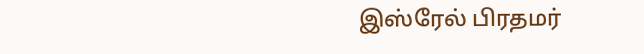இஸ்ரேல் பிரதமர்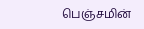பெஞ்சமின்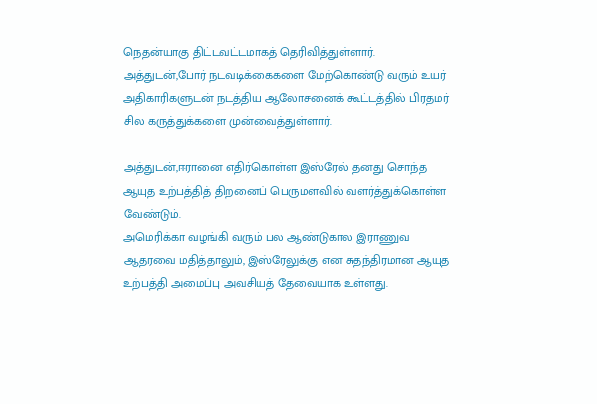நெதன்யாகு திட்டவட்டமாகத் தெரிவித்துள்ளார்.
அத்துடன்,போர் நடவடிக்கைகளை மேற்கொண்டு வரும் உயர் அதிகாரிகளுடன் நடத்திய ஆலோசனைக் கூட்டத்தில் பிரதமர் சில கருத்துக்களை முன்வைத்துள்ளார்.

அத்துடன்,ஈரானை எதிர்கொள்ள இஸ்ரேல் தனது சொந்த ஆயுத உற்பத்தித் திறனைப் பெருமளவில் வளர்த்துக்கொள்ள வேண்டும்.
அமெரிக்கா வழங்கி வரும் பல ஆண்டுகால இராணுவ ஆதரவை மதித்தாலும், இஸ்ரேலுக்கு என சுதந்திரமான ஆயுத உற்பத்தி அமைப்பு அவசியத் தேவையாக உள்ளது.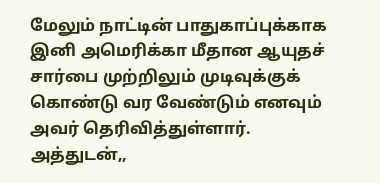மேலும் நாட்டின் பாதுகாப்புக்காக இனி அமெரிக்கா மீதான ஆயுதச் சார்பை முற்றிலும் முடிவுக்குக் கொண்டு வர வேண்டும் எனவும் அவர் தெரிவித்துள்ளார்.
அத்துடன்,,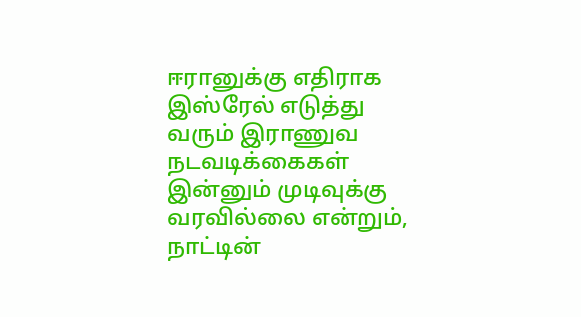ஈரானுக்கு எதிராக இஸ்ரேல் எடுத்து வரும் இராணுவ நடவடிக்கைகள் இன்னும் முடிவுக்கு வரவில்லை என்றும், நாட்டின்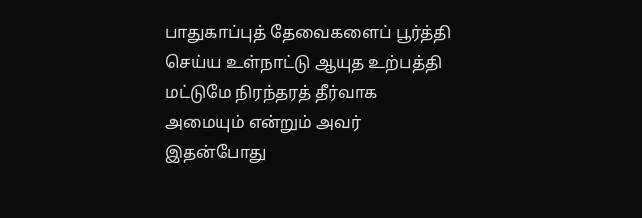பாதுகாப்புத் தேவைகளைப் பூர்த்தி செய்ய உள்நாட்டு ஆயுத உற்பத்தி மட்டுமே நிரந்தரத் தீர்வாக அமையும் என்றும் அவர் இதன்போது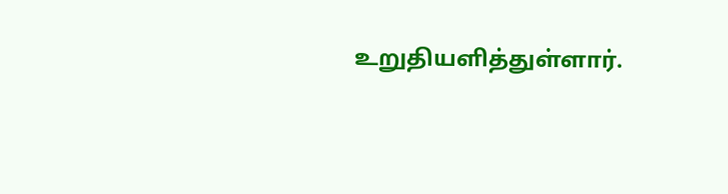உறுதியளித்துள்ளார்.